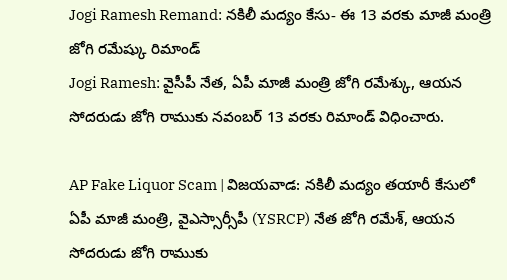Jogi Ramesh Remand: నకిలీ మద్యం కేసు- ఈ 13 వరకు మాజీ మంత్రి జోగి రమేష్కు రిమాండ్
Jogi Ramesh: వైసీపీ నేత, ఏపీ మాజీ మంత్రి జోగి రమేశ్కు, ఆయన సోదరుడు జోగి రాముకు నవంబర్ 13 వరకు రిమాండ్ విధించారు.

AP Fake Liquor Scam | విజయవాడ: నకిలీ మద్యం తయారీ కేసులో ఏపీ మాజీ మంత్రి, వైఎస్సార్సీపీ (YSRCP) నేత జోగి రమేశ్, ఆయన సోదరుడు జోగి రాముకు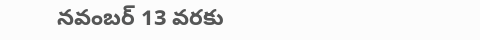నవంబర్ 13 వరకు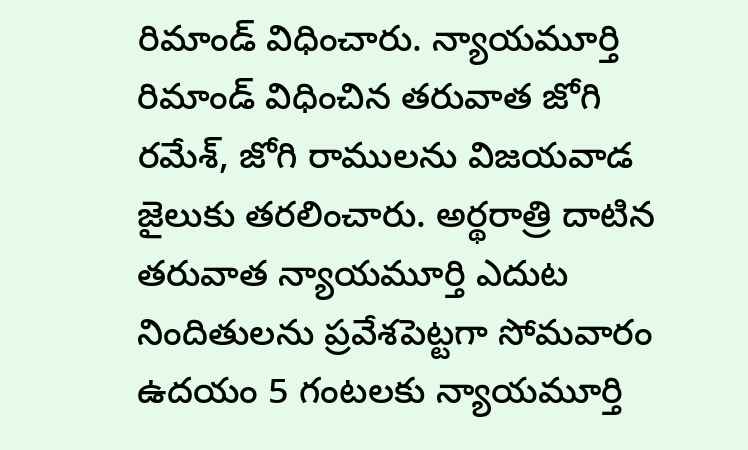రిమాండ్ విధించారు. న్యాయమూర్తి రిమాండ్ విధించిన తరువాత జోగి రమేశ్, జోగి రాములను విజయవాడ జైలుకు తరలించారు. అర్థరాత్రి దాటిన తరువాత న్యాయమూర్తి ఎదుట నిందితులను ప్రవేశపెట్టగా సోమవారం ఉదయం 5 గంటలకు న్యాయమూర్తి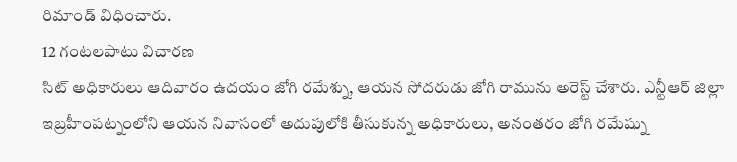రిమాండ్ విధించారు.
12 గంటలపాటు విచారణ
సిట్ అధికారులు ఆదివారం ఉదయం జోగి రమేశ్ను, ఆయన సోదరుడు జోగి రామును అరెస్ట్ చేశారు. ఎన్టీఆర్ జిల్లా ఇబ్రహీంపట్నంలోని ఆయన నివాసంలో అదుపులోకి తీసుకున్న అధికారులు, అనంతరం జోగి రమేష్ను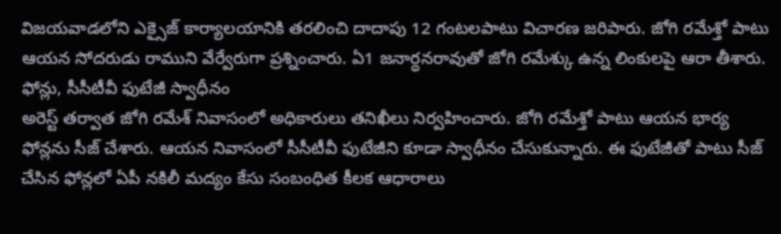విజయవాడలోని ఎక్సైజ్ కార్యాలయానికి తరలించి దాదాపు 12 గంటలపాటు విచారణ జరిపారు. జోగి రమేశ్తో పాటు ఆయన సోదరుడు రాముని వేర్వేరుగా ప్రశ్నించారు. ఏ1 జనార్ధనరావుతో జోగి రమేశ్కు ఉన్న లింకులపై ఆరా తీశారు.
ఫోన్లు, సీసీటీవీ ఫుటేజీ స్వాధీనం
అరెస్ట్ తర్వాత జోగి రమేశ్ నివాసంలో అధికారులు తనిఖీలు నిర్వహించారు. జోగి రమేశ్తో పాటు ఆయన భార్య ఫోన్లను సీజ్ చేశారు. ఆయన నివాసంలో సీసీటీవీ ఫుటేజీని కూడా స్వాధీనం చేసుకున్నారు. ఈ ఫుటేజీతో పాటు సీజ్ చేసిన ఫోన్లలో ఏపీ నకిలీ మద్యం కేసు సంబంధిత కీలక ఆధారాలు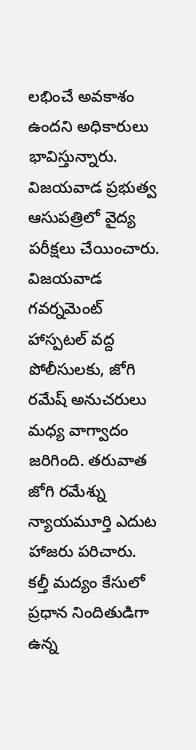లభించే అవకాశం ఉందని అధికారులు భావిస్తున్నారు. విజయవాడ ప్రభుత్వ ఆసుపత్రిలో వైద్య పరీక్షలు చేయించారు. విజయవాడ గవర్నమెంట్ హాస్పటల్ వద్ద పోలీసులకు, జోగి రమేష్ అనుచరులు మధ్య వాగ్వాదం జరిగింది. తరువాత జోగి రమేశ్ను న్యాయమూర్తి ఎదుట హాజరు పరిచారు.
కల్తీ మద్యం కేసులో ప్రధాన నిందితుడిగా ఉన్న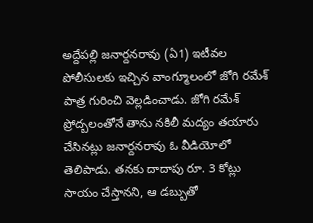అద్దేపల్లి జనార్దనరావు (ఏ1) ఇటీవల పోలీసులకు ఇచ్చిన వాంగ్మూలంలో జోగి రమేశ్ పాత్ర గురించి వెల్లడించాడు. జోగి రమేశ్ ప్రోద్బలంతోనే తాను నకిలీ మద్యం తయారు చేసినట్లు జనార్దనరావు ఓ వీడియోలో తెలిపాడు. తనకు దాదాపు రూ. 3 కోట్లు సాయం చేస్తానని, ఆ డబ్బుతో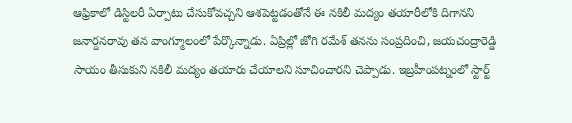ఆఫ్రికాలో డిస్టిలరీ ఏర్పాటు చేసుకోవచ్చని ఆశపెట్టడంతోనే ఈ నకిలీ మద్యం తయారీలోకి దిగానని జనార్దనరావు తన వాంగ్మూలంలో పేర్కొన్నాడు. ఏప్రిల్లో జోగి రమేశ్ తనను సంప్రదించి, జయచంద్రారెడ్డి సాయం తీసుకుని నకిలీ మద్యం తయారు చేయాలని సూచించారని చెప్పాడు. ఇబ్రహీంపట్నంలో స్టార్ట్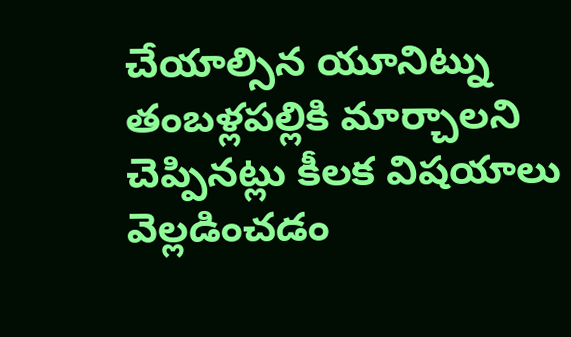చేయాల్సిన యూనిట్ను తంబళ్లపల్లికి మార్చాలని చెప్పినట్లు కీలక విషయాలు వెల్లడించడం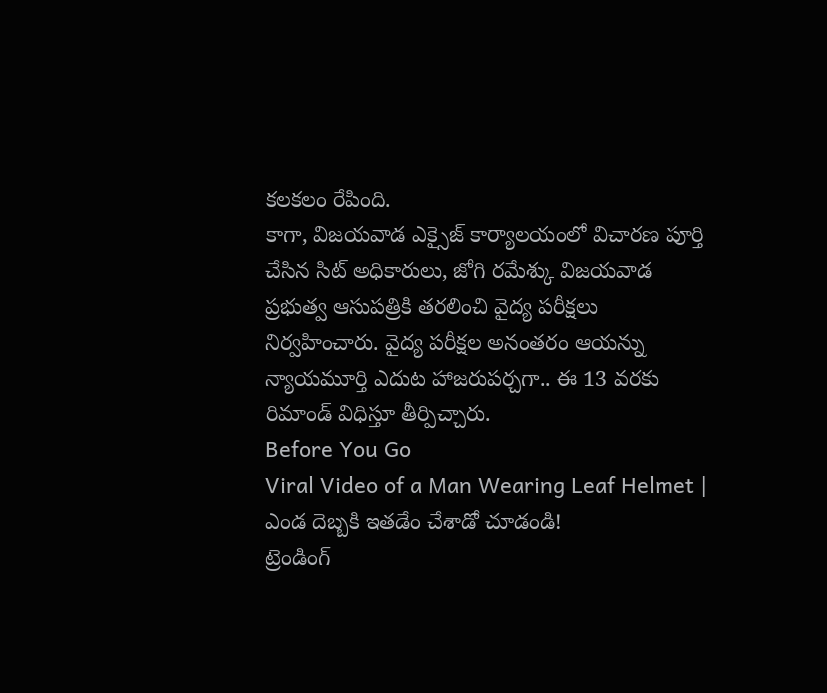కలకలం రేపింది.
కాగా, విజయవాడ ఎక్సైజ్ కార్యాలయంలో విచారణ పూర్తి చేసిన సిట్ అధికారులు, జోగి రమేశ్కు విజయవాడ ప్రభుత్వ ఆసుపత్రికి తరలించి వైద్య పరీక్షలు నిర్వహించారు. వైద్య పరీక్షల అనంతరం ఆయన్ను న్యాయమూర్తి ఎదుట హాజరుపర్చగా.. ఈ 13 వరకు రిమాండ్ విధిస్తూ తీర్పిచ్చారు.
Before You Go
Viral Video of a Man Wearing Leaf Helmet | ఎండ దెబ్బకి ఇతడేం చేశాడో చూడండి!
ట్రెండింగ్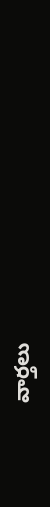వార్తలు